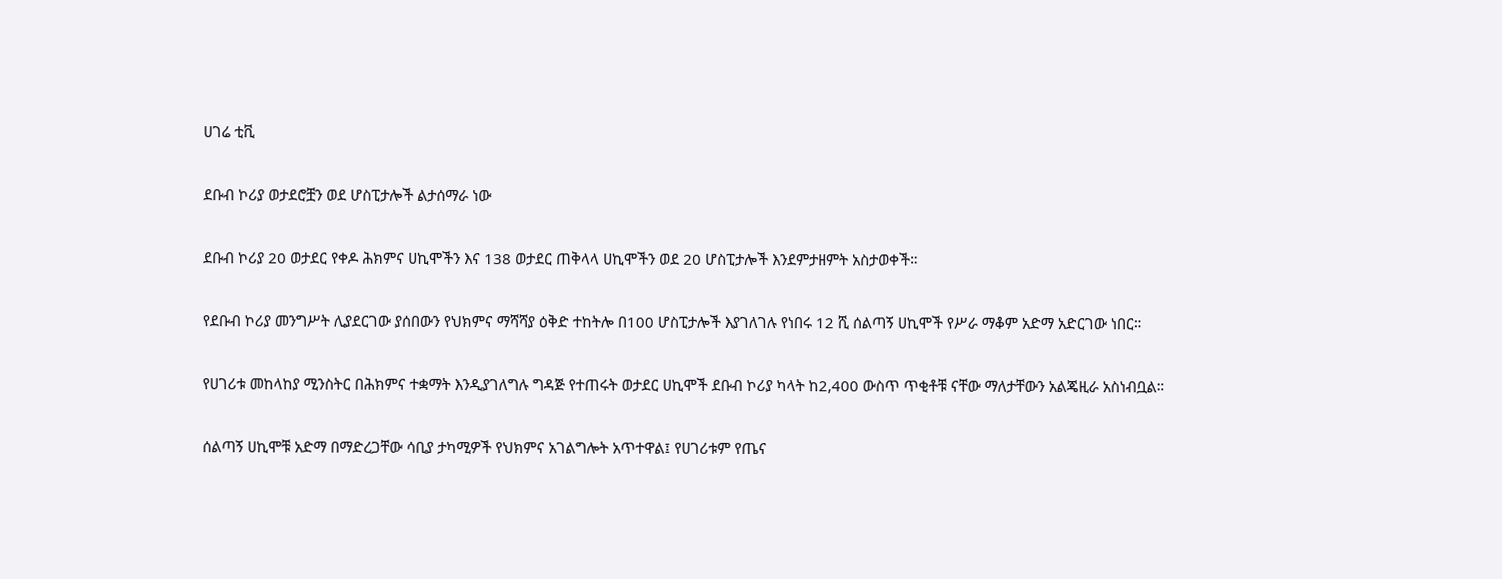ሀገሬ ቲቪ

ደቡብ ኮሪያ ወታደሮቿን ወደ ሆስፒታሎች ልታሰማራ ነው

ደቡብ ኮሪያ 20 ወታደር የቀዶ ሕክምና ሀኪሞችን እና 138 ወታደር ጠቅላላ ሀኪሞችን ወደ 20 ሆስፒታሎች እንደምታዘምት አስታወቀች።

የደቡብ ኮሪያ መንግሥት ሊያደርገው ያሰበውን የህክምና ማሻሻያ ዕቅድ ተከትሎ በ100 ሆስፒታሎች እያገለገሉ የነበሩ 12 ሺ ሰልጣኝ ሀኪሞች የሥራ ማቆም አድማ አድርገው ነበር።

የሀገሪቱ መከላከያ ሚንስትር በሕክምና ተቋማት እንዲያገለግሉ ግዳጅ የተጠሩት ወታደር ሀኪሞች ደቡብ ኮሪያ ካላት ከ2,400 ውስጥ ጥቂቶቹ ናቸው ማለታቸውን አልጄዚራ አስነብቧል።

ሰልጣኝ ሀኪሞቹ አድማ በማድረጋቸው ሳቢያ ታካሚዎች የህክምና አገልግሎት አጥተዋል፤ የሀገሪቱም የጤና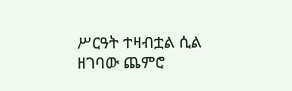ሥርዓት ተዛብቷል ሲል ዘገባው ጨምሮ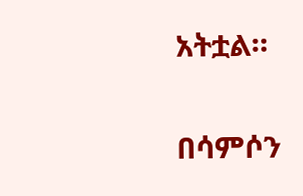አትቷል።

በሳምሶን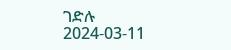ገድሉ
2024-03-11